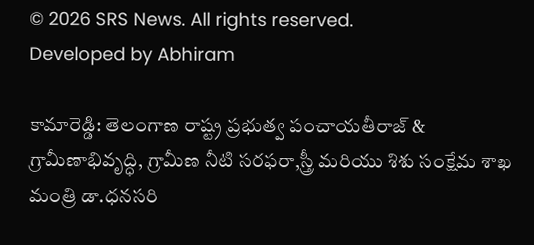© 2026 SRS News. All rights reserved.
Developed by Abhiram

కామారెడ్డి: తెలంగాణ రాష్ట్ర ప్రభుత్వ పంచాయతీరాజ్ & గ్రామీణాభివృద్ధి, గ్రామీణ నీటి సరఫరా,స్త్రీ మరియు శిశు సంక్షేమ శాఖ మంత్రి డా.ధనసరి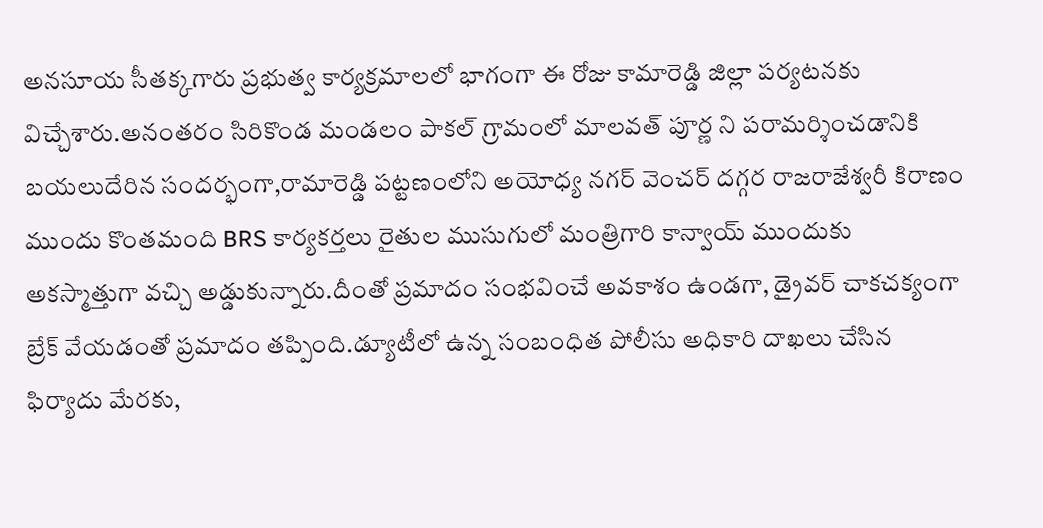అనసూయ సీతక్కగారు ప్రభుత్వ కార్యక్రమాలలో భాగంగా ఈ రోజు కామారెడ్డి జిల్లా పర్యటనకు విచ్చేశారు.అనంతరం సిరికొండ మండలం పాకల్ గ్రామంలో మాలవత్ పూర్ణ ని పరామర్శించడానికి బయలుదేరిన సందర్భంగా,రామారెడ్డి పట్టణంలోని అయోధ్య నగర్ వెంచర్ దగ్గర రాజరాజేశ్వరీ కిరాణం ముందు కొంతమంది BRS కార్యకర్తలు రైతుల ముసుగులో మంత్రిగారి కాన్వాయ్ ముందుకు అకస్మాత్తుగా వచ్చి అడ్డుకున్నారు.దీంతో ప్రమాదం సంభవించే అవకాశం ఉండగా, డ్రైవర్ చాకచక్యంగా బ్రేక్ వేయడంతో ప్రమాదం తప్పింది.డ్యూటీలో ఉన్న సంబంధిత పోలీసు అధికారి దాఖలు చేసిన ఫిర్యాదు మేరకు,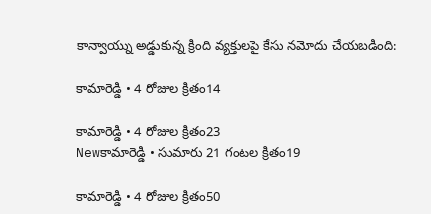కాన్వాయ్ను అడ్డుకున్న క్రింది వ్యక్తులపై కేసు నమోదు చేయబడింది:

కామారెడ్డి • 4 రోజుల క్రితం14

కామారెడ్డి • 4 రోజుల క్రితం23
Newకామారెడ్డి • సుమారు 21 గంటల క్రితం19

కామారెడ్డి • 4 రోజుల క్రితం50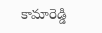కామారెడ్డి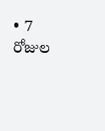• 7 రోజుల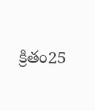క్రితం25